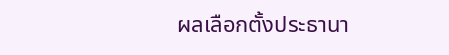ผลเลือกตั้งประธานา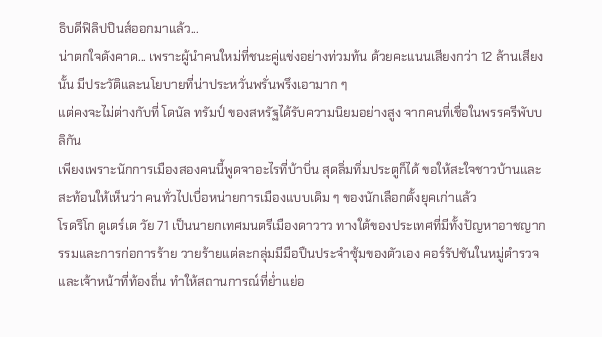ธิบดีฟิลิปปินส์ออกมาแล้ว...
น่าตกใจดังคาด... เพราะผู้นำคนใหม่ที่ชนะคู่แข่งอย่างท่วมท้น ด้วยคะแนนเสียงกว่า 12 ล้านเสียงนั้น มีประวัติและนโยบายที่น่าประหวั่นพรั่นพรึงเอามาก ๆ
แต่คงจะไม่ต่างกับที่ โดนัล ทรัมป์ ของสหรัฐได้รับความนิยมอย่างสูง จากคนที่เชื่อในพรรครีพับบลิกัน
เพียงเพราะนักการเมืองสองคนนี้พูดจาอะไรที่บ้าบิ่น สุดลิ่มทิ่มประตูก็ได้ ขอให้สะใจชาวบ้านและสะท้อนให้เห็นว่า คนทั่วไปเบื่อหน่ายการเมืองแบบเดิม ๆ ของนักเลือกตั้งยุคเก่าแล้ว
โรดริโก ดูเตร์เต วัย 71 เป็นนายกเทศมนตรีเมืองดาวาว ทางใต้ของประเทศที่มีทั้งปัญหาอาชญากรรมและการก่อการร้าย วายร้ายแต่ละกลุ่มมีมือปืนประจำซุ้มของตัวเอง คอร์รัปชันในหมู่ตำรวจและเจ้าหน้าที่ท้องถิ่น ทำให้สถานการณ์ที่ย่ำแย่อ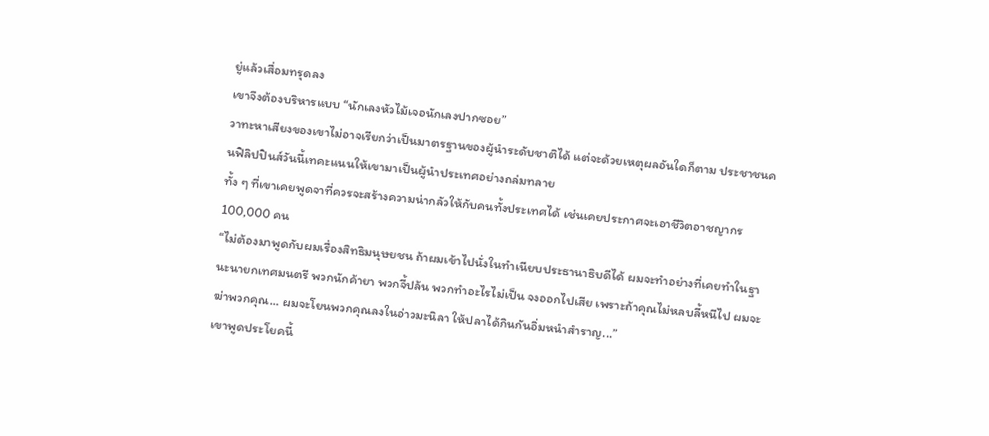ยู่แล้วเสื่อมทรุดลง
เขาจึงต้องบริหารแบบ “นักเลงหัวไม้เจอนักเลงปากซอย”
วาทะหาเสียงของเขาไม่อาจเรียกว่าเป็นมาตรฐานของผู้นำระดับชาติได้ แต่จะด้วยเหตุผลอันใดก็ตาม ประชาชนคนฟิลิปปินส์วันนี้เทคะแนนให้เขามาเป็นผู้นำประเทศอย่างถล่มทลาย
ทั้ง ๆ ที่เขาเคยพูดจาที่ควรจะสร้างความน่ากลัวให้กับคนทั้งประเทศได้ เช่นเคยประกาศจะเอาชีวิตอาชญากร 100,000 คน
“ไม่ต้องมาพูดกับผมเรื่องสิทธิมนุษยชน ถ้าผมเข้าไปนั่งในทำเนียบประธานาธิบดีได้ ผมจะทำอย่างที่เคยทำในฐานะนายกเทศมนตรี พวกนักค้ายา พวกจี้ปล้น พวกทำอะไรไม่เป็น จงออกไปเสีย เพราะถ้าคุณไม่หลบลี้หนีไป ผมจะฆ่าพวกคุณ... ผมจะโยนพวกคุณลงในอ่าวมะนิลา ให้ปลาได้กินกันอิ่มหนำสำราญ...”
เขาพูดประโยคนี้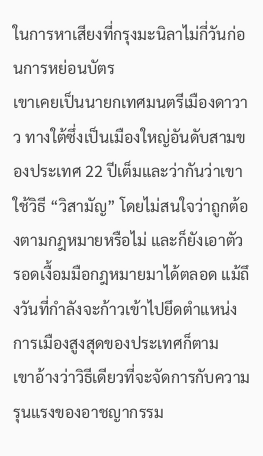ในการหาเสียงที่กรุงมะนิลาไม่กี่วันก่อนการหย่อนบัตร
เขาเคยเป็นนายกเทศมนตรีเมืองดาวาว ทางใต้ซึ่งเป็นเมืองใหญ่อันดับสามของประเทศ 22 ปีเต็มและว่ากันว่าเขาใช้วิธี “วิสามัญ” โดยไม่สนใจว่าถูกต้องตามกฎหมายหรือไม่ และก็ยังเอาตัวรอดเงื้อมมือกฎหมายมาได้ตลอด แม้ถึงวันที่กำลังจะก้าวเข้าไปยึดตำแหน่งการเมืองสูงสุดของประเทศก็ตาม
เขาอ้างว่าวิธีเดียวที่จะจัดการกับความรุนแรงของอาชญากรรม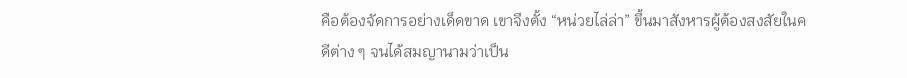คือต้องจัดการอย่างเด็ดขาด เขาจึงตั้ง “หน่วยไล่ล่า” ขึ้นมาสังหารผู้ต้องสงสัยในคดีต่าง ๆ จนได้สมญานามว่าเป็น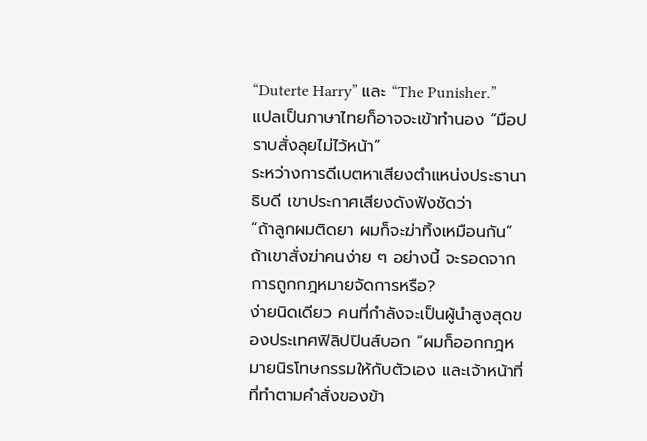“Duterte Harry” และ “The Punisher.”
แปลเป็นภาษาไทยก็อาจจะเข้าทำนอง “มือปราบสั่งลุยไม่ไว้หน้า”
ระหว่างการดีเบตหาเสียงตำแหน่งประธานาธิบดี เขาประกาศเสียงดังฟังชัดว่า
“ถ้าลูกผมติดยา ผมก็จะฆ่าทิ้งเหมือนกัน”
ถ้าเขาสั่งฆ่าคนง่าย ๆ อย่างนี้ จะรอดจากการถูกกฎหมายจัดการหรือ?
ง่ายนิดเดียว คนที่กำลังจะเป็นผู้นำสูงสุดของประเทศฟิลิปปินส์บอก “ผมก็ออกกฎหมายนิรโทษกรรมให้กับตัวเอง และเจ้าหน้าที่ที่ทำตามคำสั่งของข้า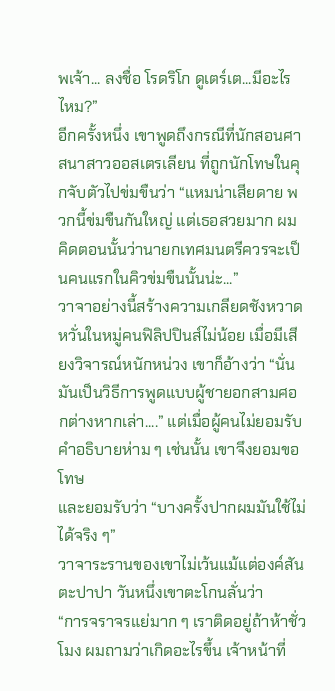พเจ้า... ลงชื่อ โรดริโก ดูเตร์เต...มีอะไรไหม?”
อีกครั้งหนึ่ง เขาพูดถึงกรณีที่นักสอนศาสนาสาวออสเตรเลียน ที่ถูกนักโทษในคุกจับตัวไปข่มขืนว่า “แหมน่าเสียดาย พวกนี้ข่มขืนกันใหญ่ แต่เธอสวยมาก ผมคิดตอนนั้นว่านายกเทศมนตรีควรจะเป็นคนแรกในคิวข่มขืนนั้นน่ะ...”
วาจาอย่างนี้สร้างความเกลียดชังหวาดหวั่นในหมู่คนฟิลิปปินส์ไม่น้อย เมื่อมีเสียงวิจารณ์หนักหน่วง เขาก็อ้างว่า “นั่นมันเป็นวิธีการพูดแบบผู้ชายอกสามศอกต่างหากเล่า....” แต่เมื่อผู้คนไม่ยอมรับคำอธิบายห่าม ๆ เช่นนั้น เขาจึงยอมขอโทษ
และยอมรับว่า “บางครั้งปากผมมันใช้ไม่ได้จริง ๆ”
วาจาระรานของเขาไม่เว้นแม้แต่องค์สันตะปาปา วันหนึ่งเขาตะโกนลั่นว่า
“การจราจรแย่มาก ๆ เราติดอยู่ถ้าห้าชั่วโมง ผมถามว่าเกิดอะไรขึ้น เจ้าหน้าที่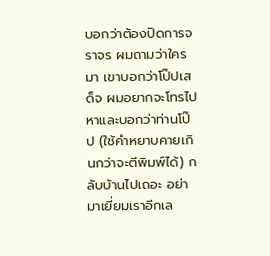บอกว่าต้องปิดการจราจร ผมถามว่าใครมา เขาบอกว่าโป๊ปเสด็จ ผมอยากจะโทรไปหาและบอกว่าท่านโป๊ป (ใช้คำหยาบคายเกินกว่าจะตีพิมพ์ได้) กลับบ้านไปเถอะ อย่ามาเยี่ยมเราอีกเล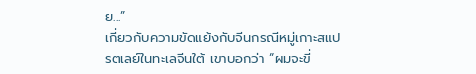ย...”
เกี่ยวกับความขัดแย้งกับจีนกรณีหมู่เกาะสแปรตเลย์ในทะเลจีนใต้ เขาบอกว่า “ผมจะขี่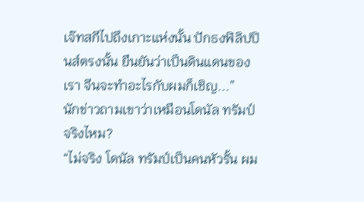เจ๊ทสกีไปถึงเกาะแห่งนั้น ปักธงฟิลิปปินส์ตรงนั้น ยืนยันว่าเป็นดินแดนของเรา จีนจะทำอะไรกับผมก็เชิญ...”
นักข่าวถามเขาว่าเหมือนโดนัล ทรัมป์จริงไหม?
“ไม่จริง โดนัล ทรัมป์เป็นคนหัวรั้น ผม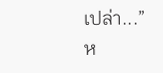เปล่า...”
ห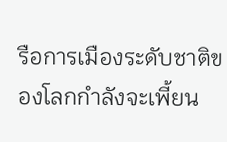รือการเมืองระดับชาติของโลกกำลังจะเพี้ยน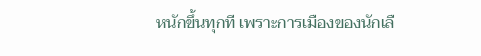หนักขึ้นทุกที เพราะการเมืองของนักเลื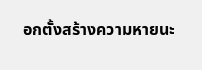อกตั้งสร้างความหายนะ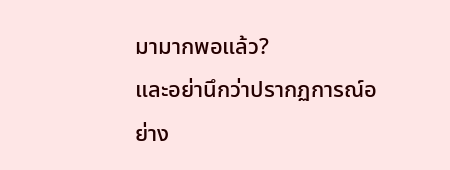มามากพอแล้ว?
และอย่านึกว่าปรากฏการณ์อย่าง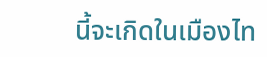นี้จะเกิดในเมืองไท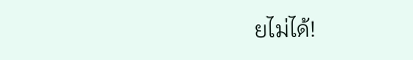ยไม่ได้!